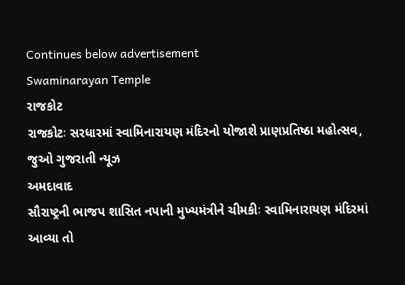Continues below advertisement
Swaminarayan Temple
રાજકોટ
રાજકોટઃ સરધારમાં સ્વામિનારાયણ મંદિરનો યોજાશે પ્રાણપ્રતિષ્ઠા મહોત્સવ, જુઓ ગુજરાતી ન્યૂઝ
અમદાવાદ
સૌરાષ્ટ્રની ભાજપ શાસિત નપાની મુખ્યમંત્રીને ચીમકીઃ સ્વામિનારાયણ મંદિરમાં આવ્યા તો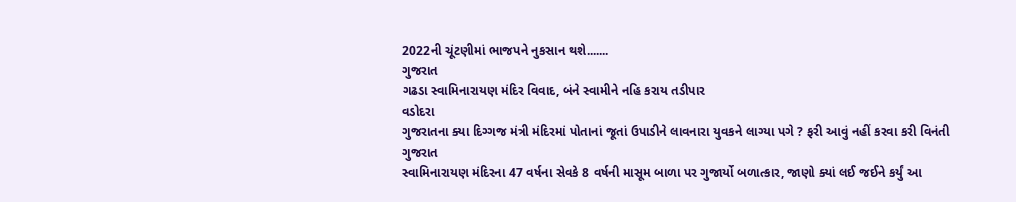2022ની ચૂંટણીમાં ભાજપને નુકસાન થશે.......
ગુજરાત
ગઢડા સ્વામિનારાયણ મંદિર વિવાદ, બંને સ્વામીને નહિ કરાય તડીપાર
વડોદરા
ગુજરાતના ક્યા દિગ્ગજ મંત્રી મંદિરમાં પોતાનાં જૂતાં ઉપાડીને લાવનારા યુવકને લાગ્યા પગે ? ફરી આવું નહીં કરવા કરી વિનંતી
ગુજરાત
સ્વામિનારાયણ મંદિરના 47 વર્ષના સેવકે 8 વર્ષની માસૂમ બાળા પર ગુજાર્યો બળાત્કાર, જાણો ક્યાં લઈ જઈને કર્યું આ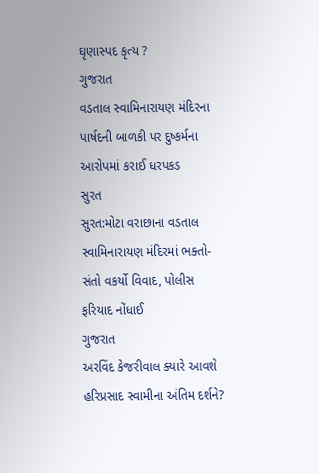ઘૃણાસ્પદ કૃત્ય ?
ગુજરાત
વડતાલ સ્વામિનારાયણ મંદિરના પાર્ષદની બાળકી પર દુષ્કર્મના આરોપમાં કરાઈ ધરપકડ
સુરત
સુરત:મોટા વરાછાના વડતાલ સ્વામિનારાયણ મંદિરમાં ભક્તો-સંતો વકર્યો વિવાદ, પોલીસ ફરિયાદ નોંધાઈ
ગુજરાત
અરવિંદ કેજરીવાલ ક્યારે આવશે હરિપ્રસાદ સ્વામીના અંતિમ દર્શને?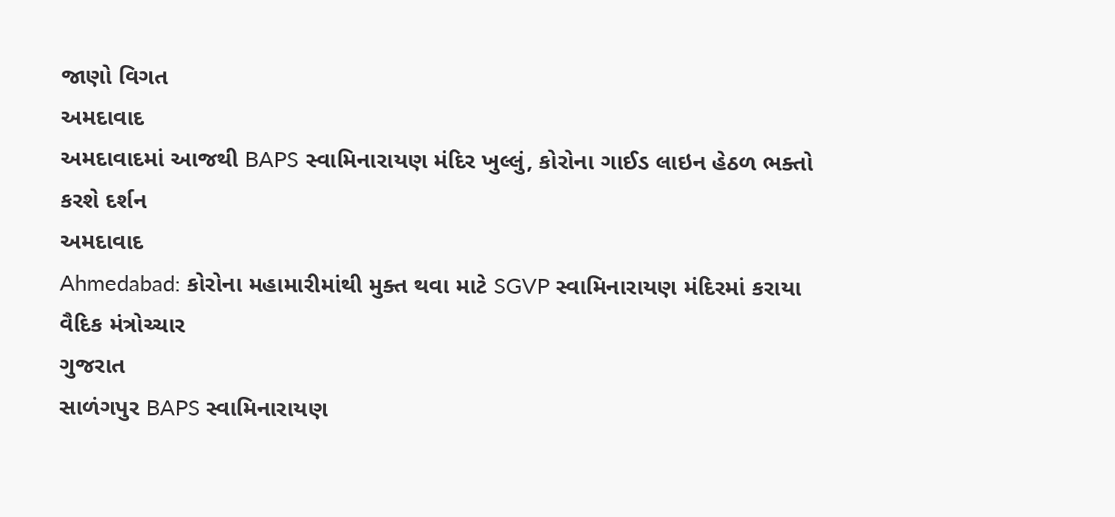જાણો વિગત
અમદાવાદ
અમદાવાદમાં આજથી BAPS સ્વામિનારાયણ મંદિર ખુલ્લું, કોરોના ગાઈડ લાઇન હેઠળ ભક્તો કરશે દર્શન
અમદાવાદ
Ahmedabad: કોરોના મહામારીમાંથી મુક્ત થવા માટે SGVP સ્વામિનારાયણ મંદિરમાં કરાયા વૈદિક મંત્રોચ્ચાર
ગુજરાત
સાળંગપુર BAPS સ્વામિનારાયણ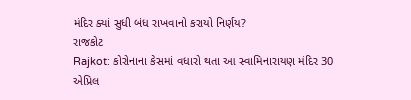મંદિર ક્યાં સુધી બંધ રાખવાનો કરાયો નિર્ણય?
રાજકોટ
Rajkot: કોરોનાના કેસમાં વધારો થતા આ સ્વામિનારાયણ મંદિર 30 એપ્રિલ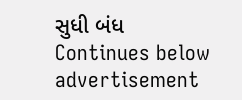સુધી બંધ
Continues below advertisement